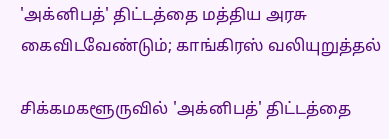'அக்னிபத்' திட்டத்தை மத்திய அரசு கைவிடவேண்டும்; காங்கிரஸ் வலியுறுத்தல்

சிக்கமகளூருவில் 'அக்னிபத்' திட்டத்தை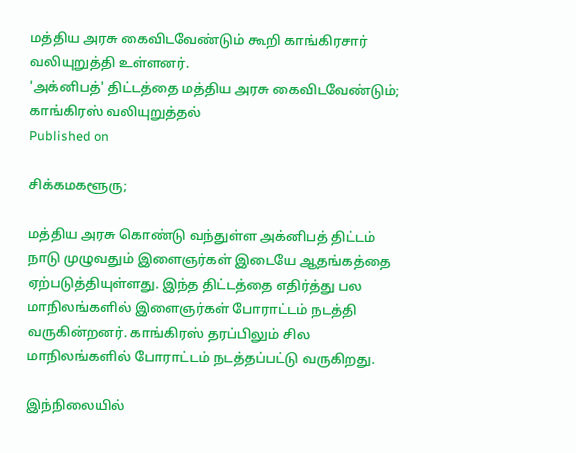மத்திய அரசு கைவிடவேண்டும் கூறி காங்கிரசார் வலியுறுத்தி உள்ளனர்.
'அக்னிபத்' திட்டத்தை மத்திய அரசு கைவிடவேண்டும்; காங்கிரஸ் வலியுறுத்தல்
Published on

சிக்கமகளூரு;

மத்திய அரசு கொண்டு வந்துள்ள அக்னிபத் திட்டம் நாடு முழுவதும் இளைஞர்கள் இடையே ஆதங்கத்தை ஏற்படுத்தியுள்ளது. இந்த திட்டத்தை எதிர்த்து பல மாநிலங்களில் இளைஞர்கள் போராட்டம் நடத்தி வருகின்றனர். காங்கிரஸ் தரப்பிலும் சில மாநிலங்களில் போராட்டம் நடத்தப்பட்டு வருகிறது.

இந்நிலையில்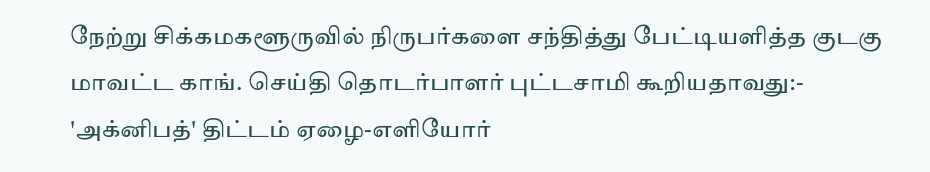நேற்று சிக்கமகளூருவில் நிருபர்களை சந்தித்து பேட்டியளித்த குடகு மாவட்ட காங். செய்தி தொடர்பாளர் புட்டசாமி கூறியதாவது:- 'அக்னிபத்' திட்டம் ஏழை-எளியோர்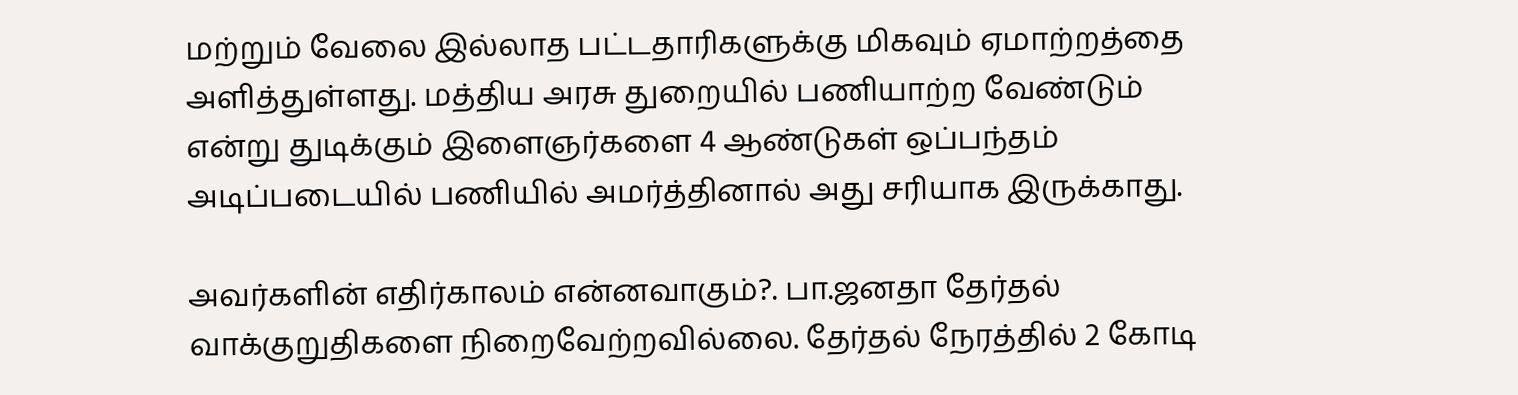மற்றும் வேலை இல்லாத பட்டதாரிகளுக்கு மிகவும் ஏமாற்றத்தை அளித்துள்ளது. மத்திய அரசு துறையில் பணியாற்ற வேண்டும் என்று துடிக்கும் இளைஞர்களை 4 ஆண்டுகள் ஒப்பந்தம் அடிப்படையில் பணியில் அமர்த்தினால் அது சரியாக இருக்காது.

அவர்களின் எதிர்காலம் என்னவாகும்?. பா.ஜனதா தேர்தல் வாக்குறுதிகளை நிறைவேற்றவில்லை. தேர்தல் நேரத்தில் 2 கோடி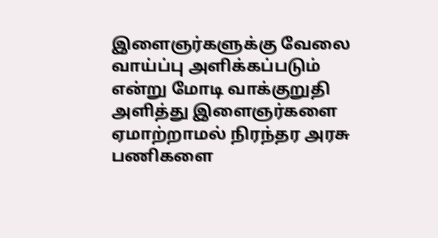இளைஞர்களுக்கு வேலை வாய்ப்பு அளிக்கப்படும் என்று மோடி வாக்குறுதி அளித்து இளைஞர்களை ஏமாற்றாமல் நிரந்தர அரசு பணிகளை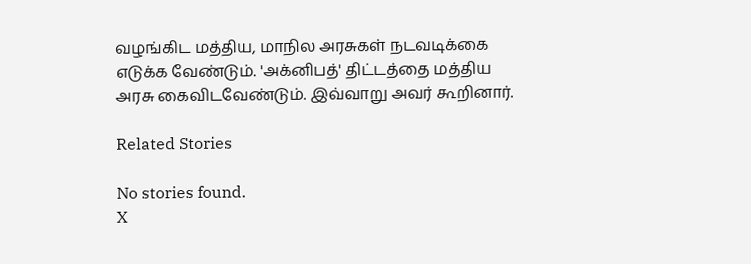வழங்கிட மத்திய, மாநில அரசுகள் நடவடிக்கை எடுக்க வேண்டும். 'அக்னிபத்' திட்டத்தை மத்திய அரசு கைவிடவேண்டும். இவ்வாறு அவர் கூறினார்.

Related Stories

No stories found.
X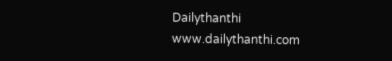Dailythanthi
www.dailythanthi.com